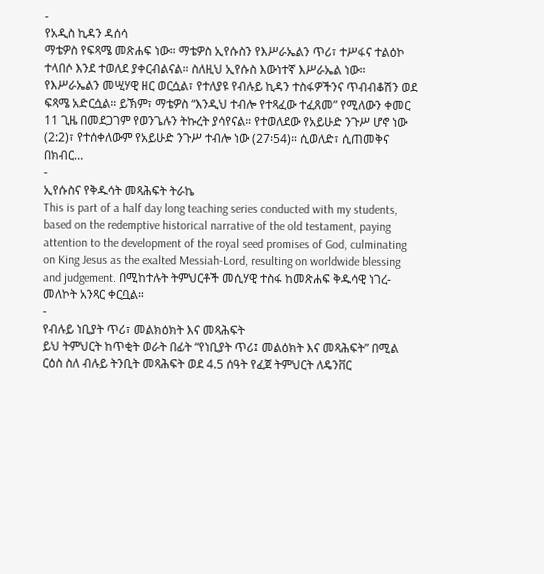-
የአዲስ ኪዳን ዳሰሳ
ማቴዎስ የፍጻሜ መጽሐፍ ነው። ማቴዎስ ኢየሱስን የእሥራኤልን ጥሪ፣ ተሥፋና ተልዕኮ ተላበሶ እንደ ተወለደ ያቀርብልናል። ስለዚህ ኢየሱስ እውነተኛ እሥራኤል ነው። የእሥራኤልን መሢሃዊ ዘር ወርሷል፣ የተለያዩ የብሉይ ኪዳን ተስፋዎችንና ጥብብቆሽን ወደ ፍጻሜ አድርሷል። ይኽም፣ ማቴዎስ “እንዲህ ተብሎ የተጻፈው ተፈጸመ” የሚለውን ቀመር 11 ጊዜ በመደጋገም የወንጌሉን ትኩረት ያሳየናል። የተወለደው የአይሁድ ንጉሥ ሆኖ ነው (2:2)፣ የተሰቀለውም የአይሁድ ንጉሥ ተብሎ ነው (27፡54)። ሲወለድ፣ ሲጠመቅና በክብር…
-
ኢየሱስና የቅዱሳት መጻሕፍት ትራኬ
This is part of a half day long teaching series conducted with my students, based on the redemptive historical narrative of the old testament, paying attention to the development of the royal seed promises of God, culminating on King Jesus as the exalted Messiah-Lord, resulting on worldwide blessing and judgement. በሚከተሉት ትምህርቶች መሲሃዊ ተስፋ ከመጽሐፍ ቅዱሳዊ ነገረ-መለኮት አንጻር ቀርቧል።
-
የብሉይ ነቢያት ጥሪ፣ መልክዕክት እና መጻሕፍት
ይህ ትምህርት ከጥቂት ወራት በፊት “የነቢያት ጥሪ፤ መልዕክት እና መጻሕፍት” በሚል ርዕስ ስለ ብሉይ ትንቢት መጻሕፍት ወደ 4.5 ሰዓት የፈጀ ትምህርት ለዴንቨር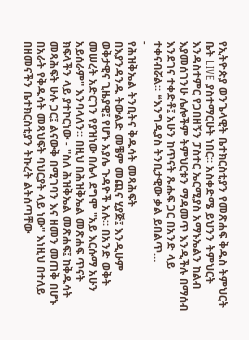የኢትዮጵያ ወንጌላዊት ቤተክርስቲያን የመጽሐፍ ቅዱስ ትምህርት ቤት LIVE ያስተማርሁት ነበር። አስቀድሜ ይህንን ትምህርት እንዳስተምር የጋበዘኝን ፓስተር ኤርሚያስ አማኑኤልን ከልብ እያመሰገንሁ ሌሎችም ትምህርቱን ማዳመጥ እንዲችሉ በማሰብ እንደገና ተቀድቶ፤ አሁን ከጥናት ጹሑፍ ጋር በአንድ ላይ ተቀናብሯል። ❝እንግዲያስ ትንቢታዊው ቃል ይበልጥ…
-
የሕዝቅኤል ትንቢትና ቅዱሳት መጻሕፍት
በእያንዳንዱ ትውልድ መቼም መጪና ሂያጅ፤ እንዲሁም ወቅታዊና ጊዜያዊ፤ የሆኑ አያሌ ጉዳዮች አሉ። በአንድ ወቅት መሠረት አድርገን የያዝነው በሌላ ደግሞ "አይ እርሱማ አሁን አይሰራም" እንባላለን። በዚህ በሕዝቅኤል መጽሐፍ ጥናት ክፍላችን ላይ ያተኮርነው - "ስለ ሕዝቅኤል መጽሐፍ፤ ከቅዱሳት መጻሕፍት ሁሉ ጋር፤ ልናውቅ በሚገባን እና ዘመን መጠቅ በሆኑ በአራት የቅዱሳት መጻህፍት ባህርያት ላይ ነው" እነዚህ በተለይ በዘመናችን ቤተክርስቲያን ትኩረት ልትሰጣቸው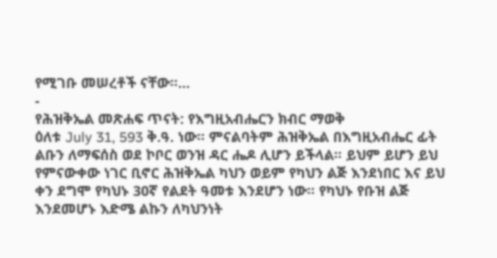የሚገቡ መሠረቶች ናቸው።…
-
የሕዝቅኤል መጽሐፍ ጥናት: የእግዚአብሔርን ክብር ማወቅ
ዕለቱ July 31, 593 ቅ.ዓ. ነው። ምናልባትም ሕዝቅኤል በእግዚአብሔር ፊት ልቡን ለማፍሰስ ወደ ኮቦር ወንዝ ዳር ሔዶ ሊሆን ይችላል። ይህም ይሆን ይህ የምናውቀው ነገር ቢኖር ሕዝቅኤል ካህን ወይም የካህን ልጅ እንደነበር እና ይህ ቀን ደግሞ የካህኑ 30ኛ የልደት ዓመቱ እንደሆን ነው። የካህኑ የቡዝ ልጅ እንደመሆኑ እድሜ ልኩን ለካህንነት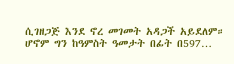ሲገዘጋጅ እንደ ኖረ መገመት አዳጋች አይደለም። ሆኖም ግን ከዓምስት ዓመታት በፊት በ597…